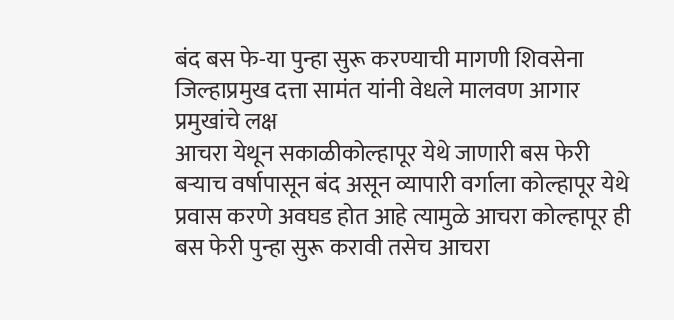बंद बस फे-या पुन्हा सुरू करण्याची मागणी शिवसेना जिल्हाप्रमुख दत्ता सामंत यांनी वेधले मालवण आगार प्रमुखांचे लक्ष
आचरा येथून सकाळीकोल्हापूर येथे जाणारी बस फेरी बऱ्याच वर्षापासून बंद असून व्यापारी वर्गाला कोल्हापूर येथे प्रवास करणे अवघड होत आहे त्यामुळे आचरा कोल्हापूर ही बस फेरी पुन्हा सुरू करावी तसेच आचरा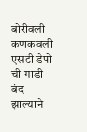बोरीवली कणकवली एसटी डेपो ची गाडी बंद झाल्याने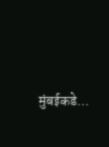मुंबईकडे…